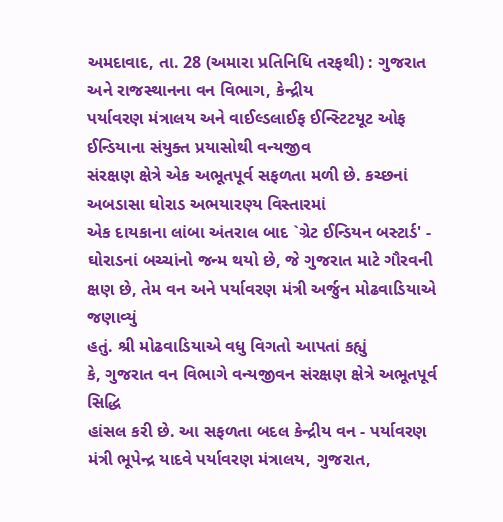અમદાવાદ, તા. 28 (અમારા પ્રતિનિધિ તરફથી) : ગુજરાત
અને રાજસ્થાનના વન વિભાગ, કેન્દ્રીય
પર્યાવરણ મંત્રાલય અને વાઈલ્ડલાઈફ ઈન્સ્ટિટયૂટ ઓફ ઈન્ડિયાના સંયુક્ત પ્રયાસોથી વન્યજીવ
સંરક્ષણ ક્ષેત્રે એક અભૂતપૂર્વ સફળતા મળી છે. કચ્છનાં અબડાસા ઘોરાડ અભયારણ્ય વિસ્તારમાં
એક દાયકાના લાંબા અંતરાલ બાદ `ગ્રેટ ઈન્ડિયન બસ્ટાર્ડ' - ઘોરાડનાં બચ્ચાંનો જન્મ થયો છે, જે ગુજરાત માટે ગૌરવની
ક્ષણ છે, તેમ વન અને પર્યાવરણ મંત્રી અર્જુન મોઢવાડિયાએ જણાવ્યું
હતું. શ્રી મોઢવાડિયાએ વધુ વિગતો આપતાં કહ્યું
કે, ગુજરાત વન વિભાગે વન્યજીવન સંરક્ષણ ક્ષેત્રે અભૂતપૂર્વ સિદ્ધિ
હાંસલ કરી છે. આ સફળતા બદલ કેન્દ્રીય વન - પર્યાવરણ મંત્રી ભૂપેન્દ્ર યાદવે પર્યાવરણ મંત્રાલય, ગુજરાત,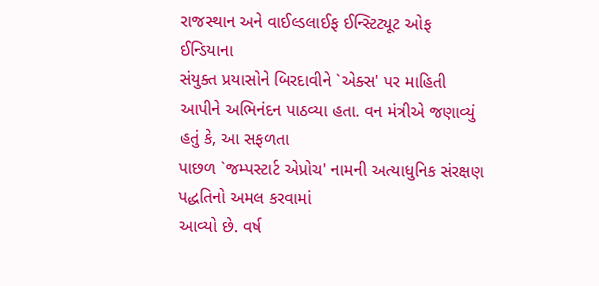રાજસ્થાન અને વાઈલ્ડલાઈફ ઈન્સ્ટિટ્યૂટ ઓફ ઈન્ડિયાના
સંયુક્ત પ્રયાસોને બિરદાવીને `એક્સ' પર માહિતી
આપીને અભિનંદન પાઠવ્યા હતા. વન મંત્રીએ જણાવ્યું હતું કે, આ સફળતા
પાછળ `જમ્પસ્ટાર્ટ એપ્રોચ' નામની અત્યાધુનિક સંરક્ષણ પદ્ધતિનો અમલ કરવામાં
આવ્યો છે. વર્ષ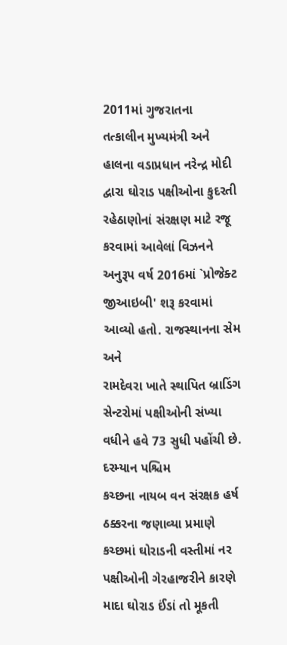2011માં ગુજરાતના
તત્કાલીન મુખ્યમંત્રી અને હાલના વડાપ્રધાન નરેન્દ્ર મોદી દ્વારા ઘોરાડ પક્ષીઓના કુદરતી
રહેઠાણોનાં સંરક્ષણ માટે રજૂ કરવામાં આવેલાં વિઝનને અનુરૂપ વર્ષ 2016માં `પ્રોજેક્ટ જીઆઇબી' શરૂ કરવામાં આવ્યો હતો. રાજસ્થાનના સેમ અને
રામદેવરા ખાતે સ્થાપિત બ્રાડિંગ સેન્ટરોમાં પક્ષીઓની સંખ્યા વધીને હવે 73 સુધી પહોંચી છે. દરમ્યાન પશ્ચિમ
કચ્છના નાયબ વન સંરક્ષક હર્ષ ઠક્કરના જણાવ્યા પ્રમાણે કચ્છમાં ઘોરાડની વસ્તીમાં નર
પક્ષીઓની ગેરહાજરીને કારણે માદા ઘોરાડ ઈંડાં તો મૂકતી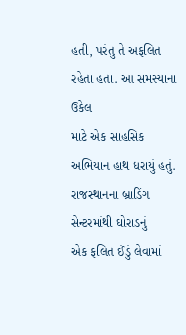હતી, પરંતુ તે અફલિત રહેતા હતા. આ સમસ્યાના ઉકેલ
માટે એક સાહસિક અભિયાન હાથ ધરાયું હતું. રાજસ્થાનના બ્રાડિંગ સેન્ટરમાંથી ઘોરાડનું
એક ફલિત ઈંડું લેવામાં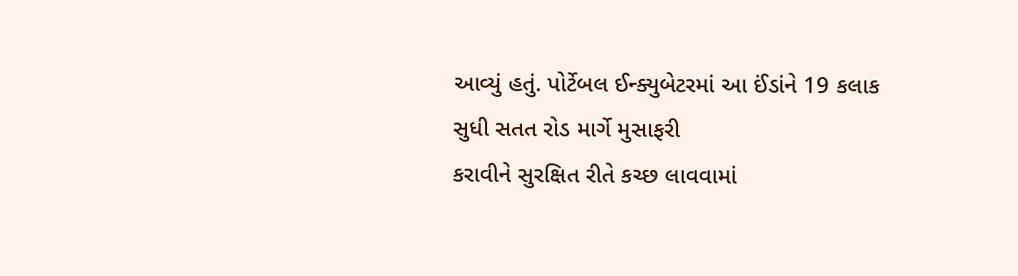આવ્યું હતું. પોર્ટેબલ ઈન્ક્યુબેટરમાં આ ઈંડાંને 19 કલાક સુધી સતત રોડ માર્ગે મુસાફરી
કરાવીને સુરક્ષિત રીતે કચ્છ લાવવામાં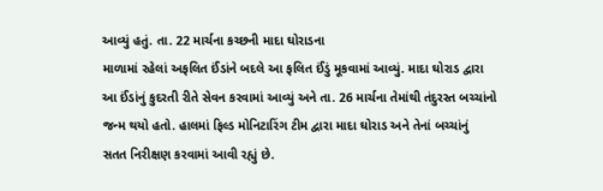આવ્યું હતું. તા. 22 માર્ચના કચ્છની માદા ઘોરાડના
માળામાં રહેલાં અફલિત ઈંડાંને બદલે આ ફલિત ઈંડું મૂકવામાં આવ્યું. માદા ઘોરાડ દ્વારા
આ ઈંડાંનું કુદરતી રીતે સેવન કરવામાં આવ્યું અને તા. 26 માર્ચના તેમાંથી તંદુરસ્ત બચ્ચાંનો
જન્મ થયો હતો. હાલમાં ફિલ્ડ મોનિટારિંગ ટીમ દ્વારા માદા ઘોરાડ અને તેનાં બચ્ચાંનું
સતત નિરીક્ષણ કરવામાં આવી રહ્યું છે.